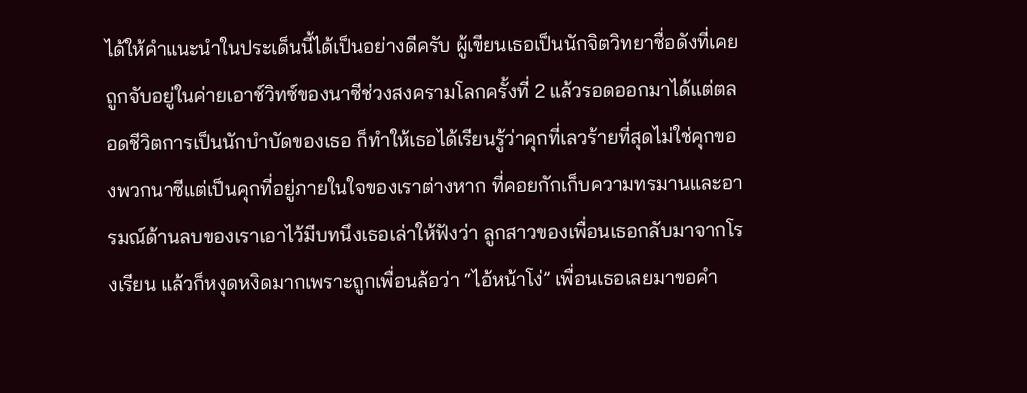ได้ให้คำแนะนำในประเด็นนี้ได้เป็นอย่างดีครับ ผู้เขียนเธอเป็นนักจิตวิทยาชื่อดังที่เคยถูกจับอยู่ในค่ายเอาช์วิทซ์ของนาซีช่วงสงครามโลกครั้งที่ 2 แล้วรอดออกมาได้แต่ตลอดชีวิตการเป็นนักบำบัดของเธอ ก็ทำให้เธอได้เรียนรู้ว่าคุกที่เลวร้ายที่สุดไม่ใช่คุกของพวกนาซีแต่เป็นคุกที่อยู่ภายในใจของเราต่างหาก ที่คอยกักเก็บความทรมานและอารมณ์ด้านลบของเราเอาไว้มีบทนึงเธอเล่าให้ฟังว่า ลูกสาวของเพื่อนเธอกลับมาจากโรงเรียน แล้วก็หงุดหงิดมากเพราะถูกเพื่อนล้อว่า “ไอ้หน้าโง่” เพื่อนเธอเลยมาขอคำ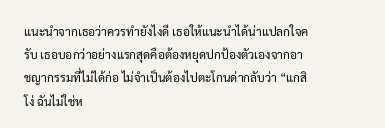แนะนำจากเธอว่าควรทำยังไงดี เธอให้แนะนำได้น่าแปลกใจครับ เธอบอกว่าอย่างแรกสุดคือต้องหยุดปกป้องตัวเองจากอาชญากรรมที่ไม่ได้ก่อ ไม่จำเป็นต้องไปตะโกนด่ากลับว่า “แกสิโง่ ฉันไม่ใช่ห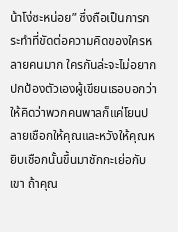น้าโง่ซะหน่อย” ซึ่งถือเป็นการกระทำที่ขัดต่อความคิดของใครหลายคนมาก ใครกันล่ะจะไม่อยากปกป้องตัวเองผู้เขียนเธอบอกว่า ให้คิดว่าพวกคนพาลก็แค่โยนปลายเชือกให้คุณและหวังให้คุณหยิบเชือกนั้นขึ้นมาชักกะเย่อกับเขา ถ้าคุณ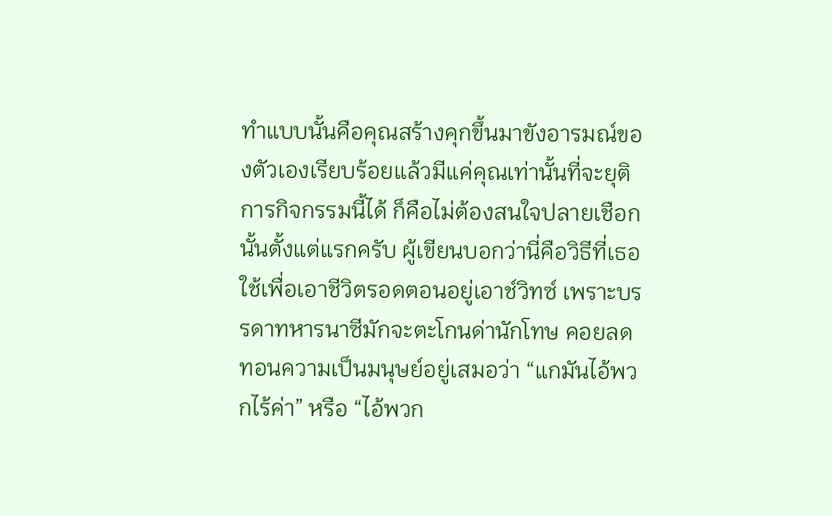ทำแบบนั้นคือคุณสร้างคุกขึ้นมาขังอารมณ์ของตัวเองเรียบร้อยแล้วมีแค่คุณเท่านั้นที่จะยุติการกิจกรรมนี้ได้ ก็คือไม่ต้องสนใจปลายเชือกนั้นตั้งแต่แรกครับ ผู้เขียนบอกว่านี่คือวิธีที่เธอใช้เพื่อเอาชีวิตรอดตอนอยู่เอาช์วิทซ์ เพราะบรรดาทหารนาซีมักจะตะโกนด่านักโทษ คอยลดทอนความเป็นมนุษย์อยู่เสมอว่า “แกมันไอ้พวกไร้ค่า” หรือ “ไอ้พวก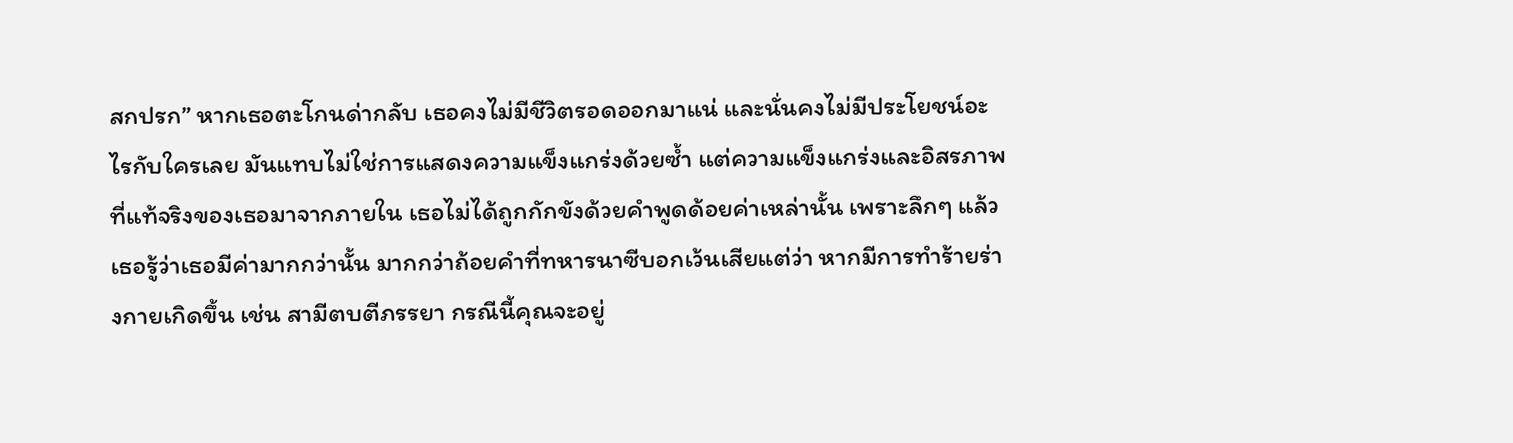สกปรก” หากเธอตะโกนด่ากลับ เธอคงไม่มีชีวิตรอดออกมาแน่ และนั่นคงไม่มีประโยชน์อะไรกับใครเลย มันแทบไม่ใช่การแสดงความแข็งแกร่งด้วยซ้ำ แต่ความแข็งแกร่งและอิสรภาพที่แท้จริงของเธอมาจากภายใน เธอไม่ได้ถูกกักขังด้วยคำพูดด้อยค่าเหล่านั้น เพราะลึกๆ แล้วเธอรู้ว่าเธอมีค่ามากกว่านั้น มากกว่าถ้อยคำที่ทหารนาซีบอกเว้นเสียแต่ว่า หากมีการทำร้ายร่างกายเกิดขึ้น เช่น สามีตบตีภรรยา กรณีนี้คุณจะอยู่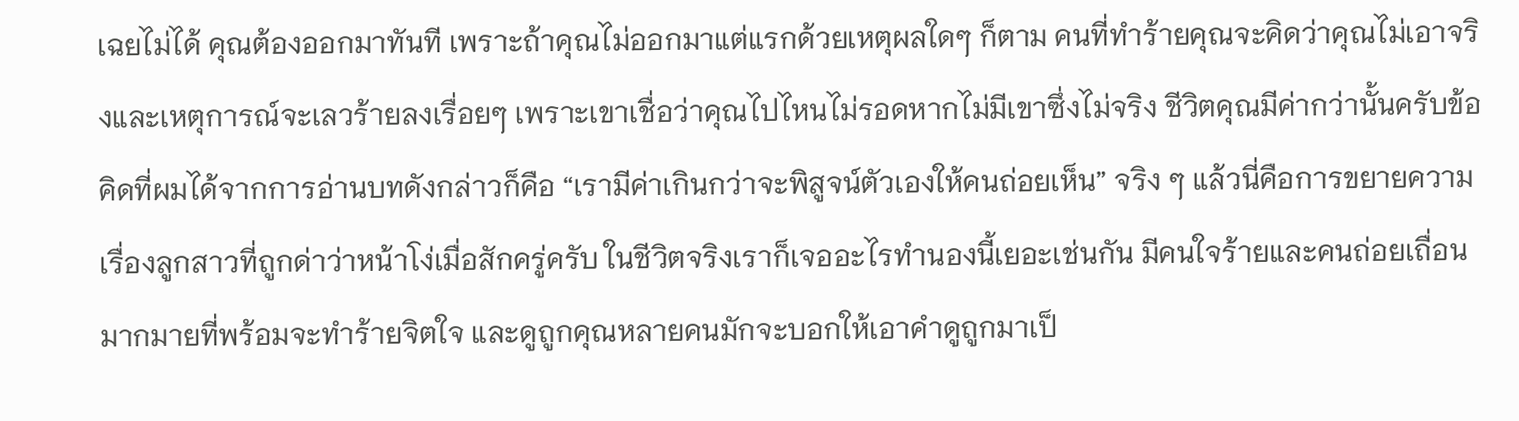เฉยไม่ได้ คุณต้องออกมาทันที เพราะถ้าคุณไม่ออกมาแต่แรกด้วยเหตุผลใดๆ ก็ตาม คนที่ทำร้ายคุณจะคิดว่าคุณไม่เอาจริงและเหตุการณ์จะเลวร้ายลงเรื่อยๆ เพราะเขาเชื่อว่าคุณไปไหนไม่รอดหากไม่มีเขาซึ่งไม่จริง ชีวิตคุณมีค่ากว่านั้นครับข้อคิดที่ผมได้จากการอ่านบทดังกล่าวก็คือ “เรามีค่าเกินกว่าจะพิสูจน์ตัวเองให้คนถ่อยเห็น” จริง ๆ แล้วนี่คือการขยายความเรื่องลูกสาวที่ถูกด่าว่าหน้าโง่เมื่อสักครู่ครับ ในชีวิตจริงเราก็เจออะไรทำนองนี้เยอะเช่นกัน มีคนใจร้ายและคนถ่อยเถื่อนมากมายที่พร้อมจะทำร้ายจิตใจ และดูถูกคุณหลายคนมักจะบอกให้เอาคำดูถูกมาเป็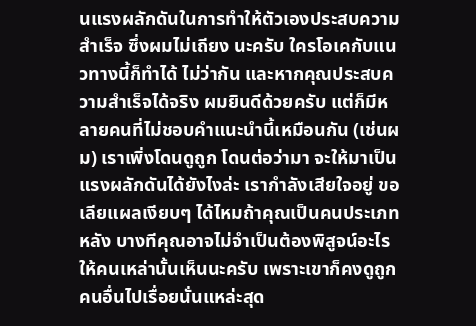นแรงผลักดันในการทำให้ตัวเองประสบความสำเร็จ ซึ่งผมไม่เถียง นะครับ ใครโอเคกับแนวทางนี้ก็ทำได้ ไม่ว่ากัน และหากคุณประสบความสำเร็จได้จริง ผมยินดีด้วยครับ แต่ก็มีหลายคนที่ไม่ชอบคำแนะนำนี้เหมือนกัน (เช่นผม) เราเพิ่งโดนดูถูก โดนต่อว่ามา จะให้มาเป็นแรงผลักดันได้ยังไงล่ะ เรากำลังเสียใจอยู่ ขอเลียแผลเงียบๆ ได้ไหมถ้าคุณเป็นคนประเภทหลัง บางทีคุณอาจไม่จำเป็นต้องพิสูจน์อะไรให้คนเหล่านั้นเห็นนะครับ เพราะเขาก็คงดูถูกคนอื่นไปเรื่อยนั่นแหล่ะสุด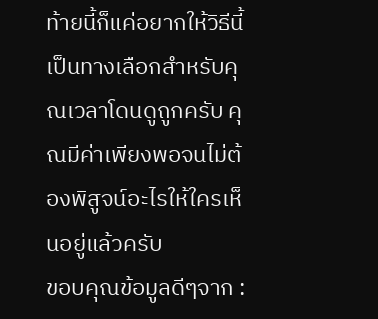ท้ายนี้ก็แค่อยากให้วิธีนี้เป็นทางเลือกสำหรับคุณเวลาโดนดูถูกครับ คุณมีค่าเพียงพอจนไม่ต้องพิสูจน์อะไรให้ใครเห็นอยู่แล้วครับ
ขอบคุณข้อมูลดีๆจาก :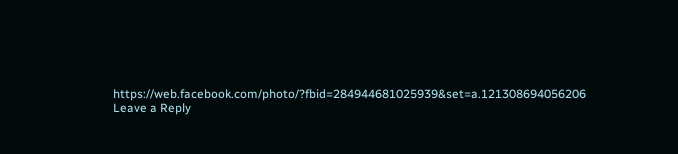https://web.facebook.com/photo/?fbid=284944681025939&set=a.121308694056206
Leave a Reply